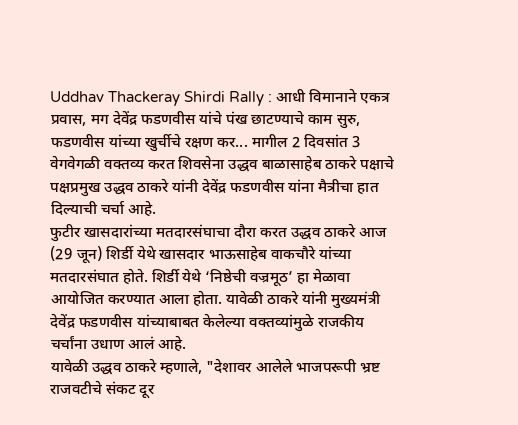Uddhav Thackeray Shirdi Rally : आधी विमानाने एकत्र प्रवास, मग देवेंद्र फडणवीस यांचे पंख छाटण्याचे काम सुरु, फडणवीस यांच्या खुर्चीचे रक्षण कर... मागील 2 दिवसांत 3 वेगवेगळी वक्तव्य करत शिवसेना उद्धव बाळासाहेब ठाकरे पक्षाचे पक्षप्रमुख उद्धव ठाकरे यांनी देवेंद्र फडणवीस यांना मैत्रीचा हात दिल्याची चर्चा आहे.
फुटीर खासदारांच्या मतदारसंघाचा दौरा करत उद्धव ठाकरे आज (29 जून) शिर्डी येथे खासदार भाऊसाहेब वाकचौरे यांच्या मतदारसंघात होते. शिर्डी येथे ‘निष्ठेची वज्रमूठ’ हा मेळावा आयोजित करण्यात आला होता. यावेळी ठाकरे यांनी मुख्यमंत्री देवेंद्र फडणवीस यांच्याबाबत केलेल्या वक्तव्यांमुळे राजकीय चर्चांना उधाण आलं आहे.
यावेळी उद्धव ठाकरे म्हणाले, "देशावर आलेले भाजपरूपी भ्रष्ट राजवटीचे संकट दूर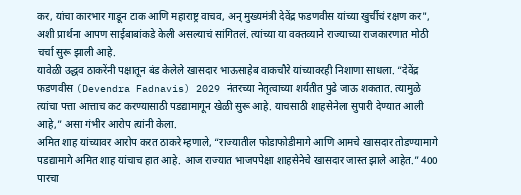कर, यांचा कारभार गाडून टाक आणि महाराष्ट्र वाचव, अन् मुख्यमंत्री देवेंद्र फडणवीस यांच्या खुर्चीचं रक्षण कर", अशी प्रार्थना आपण साईबाबांकडे केली असल्याचं सांगितलं. त्यांच्या या वक्तव्याने राज्याच्या राजकारणात मोठी चर्चा सुरू झाली आहे.
यावेळी उद्धव ठाकरेंनी पक्षातून बंड केलेले खासदार भाऊसाहेब वाकचौरे यांच्यावरही निशाणा साधला. “देवेंद्र फडणवीस (Devendra Fadnavis) 2029 नंतरच्या नेतृत्वाच्या शर्यतीत पुढे जाऊ शकतात. त्यामुळे त्यांचा पत्ता आत्ताच कट करण्यासाठी पडद्यामागून खेळी सुरू आहे. याचसाठी शाहसेनेला सुपारी देण्यात आली आहे,” असा गंभीर आरोप त्यांनी केला.
अमित शाह यांच्यावर आरोप करत ठाकरे म्हणाले, “राज्यातील फोडाफोडीमागे आणि आमचे खासदार तोडण्यामागे पडद्यामागे अमित शाह यांचाच हात आहे. आज राज्यात भाजपपेक्षा शाहसेनेचे खासदार जास्त झाले आहेत.” 400 पारचा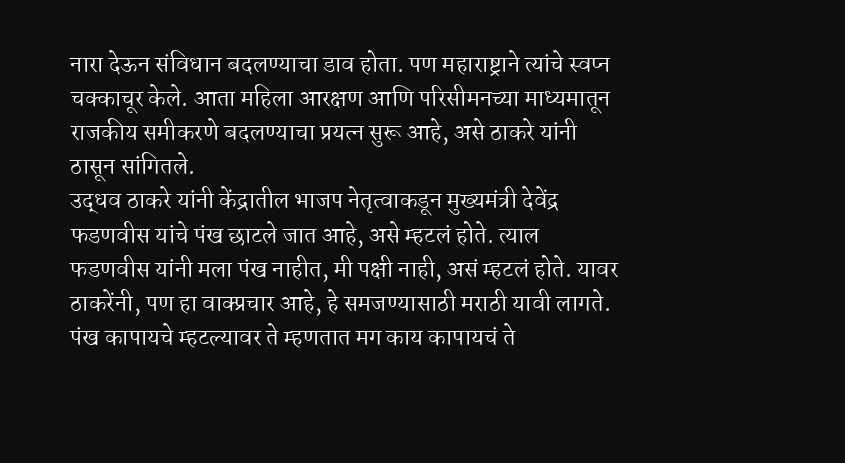नारा देऊन संविधान बदलण्याचा डाव होता. पण महाराष्ट्राने त्यांचे स्वप्न चक्काचूर केले. आता महिला आरक्षण आणि परिसीमनच्या माध्यमातून राजकीय समीकरणे बदलण्याचा प्रयत्न सुरू आहे, असे ठाकरे यांनी ठासून सांगितले.
उद्धव ठाकरे यांनी केंद्रातील भाजप नेतृत्वाकडून मुख्यमंत्री देवेंद्र फडणवीस यांचे पंख छाटले जात आहे, असे म्हटलं होते. त्याल फडणवीस यांनी मला पंख नाहीत, मी पक्षी नाही, असं म्हटलं होते. यावर ठाकरेंनी, पण हा वाक्प्रचार आहे, हे समजण्यासाठी मराठी यावी लागते. पंख कापायचे म्हटल्यावर ते म्हणतात मग काय कापायचं ते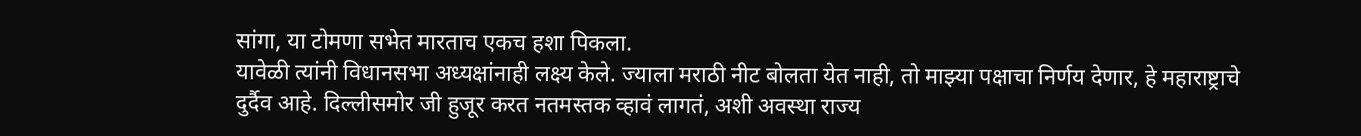सांगा, या टोमणा सभेत मारताच एकच हशा पिकला.
यावेळी त्यांनी विधानसभा अध्यक्षांनाही लक्ष्य केले. ज्याला मराठी नीट बोलता येत नाही, तो माझ्या पक्षाचा निर्णय देणार, हे महाराष्ट्राचे दुर्दैव आहे. दिल्लीसमोर जी हुजूर करत नतमस्तक व्हावं लागतं, अशी अवस्था राज्य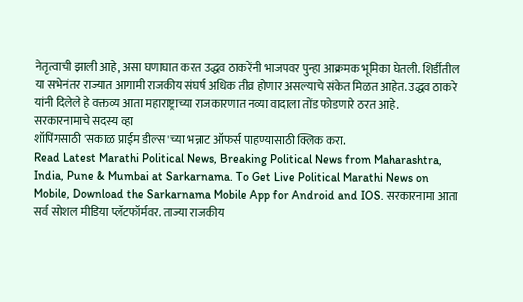नेतृत्वाची झाली आहे, असा घणाघात करत उद्धव ठाकरेंनी भाजपवर पुन्हा आक्रमक भूमिका घेतली. शिर्डीतील या सभेनंतर राज्यात आगामी राजकीय संघर्ष अधिक तीव्र होणार असल्याचे संकेत मिळत आहेत. उद्धव ठाकरे यांनी दिलेले हे वक्तव्य आता महाराष्ट्राच्या राजकारणात नव्या वादाला तोंड फोडणारे ठरत आहे.
सरकारनामाचे सदस्य व्हा
शॉपिंगसाठी 'सकाळ प्राईम डील्स'च्या भन्नाट ऑफर्स पाहण्यासाठी क्लिक करा.
Read Latest Marathi Political News, Breaking Political News from Maharashtra, India, Pune & Mumbai at Sarkarnama. To Get Live Political Marathi News on Mobile, Download the Sarkarnama Mobile App for Android and IOS. सरकारनामा आता सर्व सोशल मीडिया प्लॅटफॉर्मवर. ताज्या राजकीय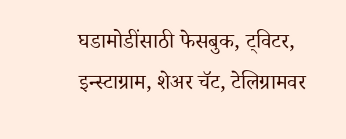घडामोडींसाठी फेसबुक, ट्विटर, इन्स्टाग्राम, शेअर चॅट, टेलिग्रामवर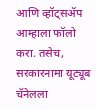आणि व्हॉट्सॲप आम्हाला फॉलो करा. तसेच, सरकारनामा यूट्यूब चॅनेलला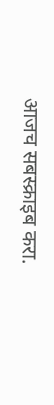आजच सबस्क्राइब करा.